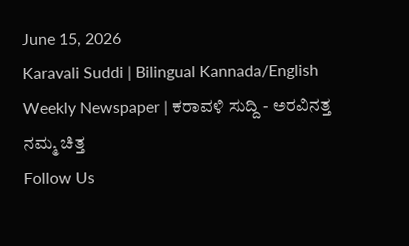June 15, 2026
Karavali Suddi | Bilingual Kannada/English Weekly Newspaper | ಕರಾವಳಿ ಸುದ್ದಿ - ಅರವಿನತ್ತ ನಮ್ಮ ಚಿತ್ತ
Follow Us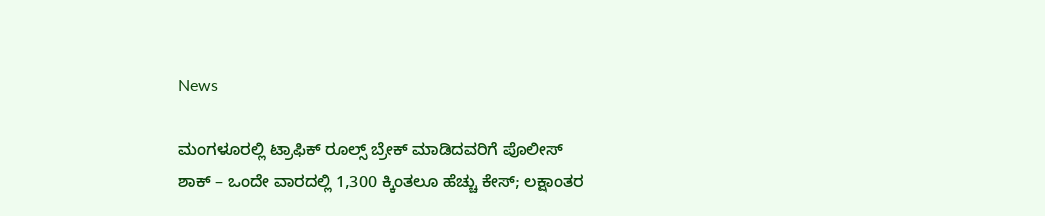News

ಮಂಗಳೂರಲ್ಲಿ ಟ್ರಾಫಿಕ್ ರೂಲ್ಸ್ ಬ್ರೇಕ್ ಮಾಡಿದವರಿಗೆ ಪೊಲೀಸ್ ಶಾಕ್ – ಒಂದೇ ವಾರದಲ್ಲಿ 1,300 ಕ್ಕಿಂತಲೂ ಹೆಚ್ಚು ಕೇಸ್; ಲಕ್ಷಾಂತರ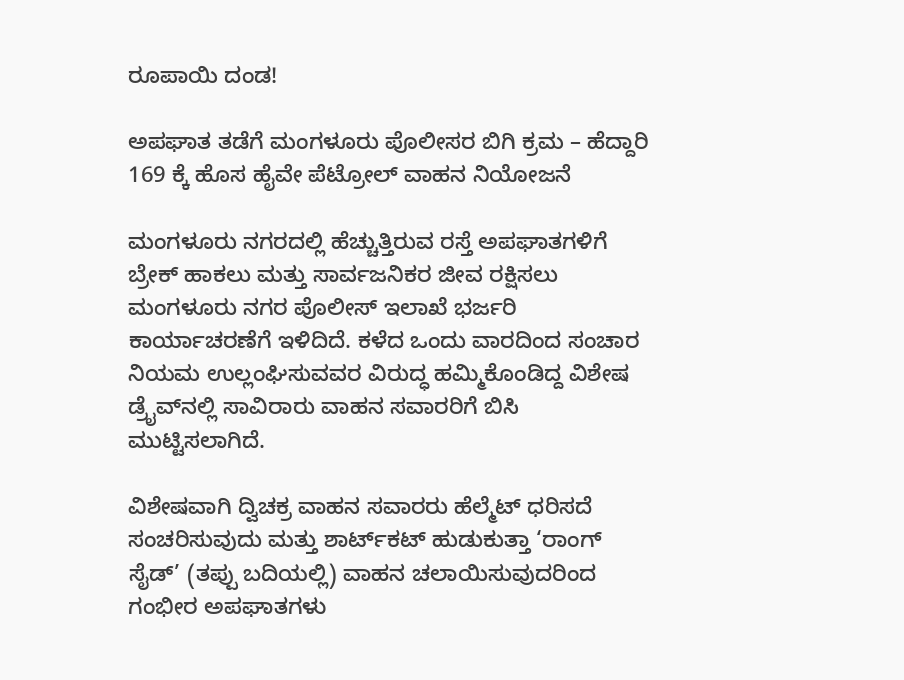ರೂಪಾಯಿ ದಂಡ!

ಅಪಘಾತ ತಡೆಗೆ ಮಂಗಳೂರು ಪೊಲೀಸರ ಬಿಗಿ ಕ್ರಮ – ಹೆದ್ದಾರಿ 169 ಕ್ಕೆ ಹೊಸ ಹೈವೇ ಪೆಟ್ರೋಲ್ ವಾಹನ ನಿಯೋಜನೆ

ಮಂಗಳೂರು ನಗರದಲ್ಲಿ ಹೆಚ್ಚುತ್ತಿರುವ ರಸ್ತೆ ಅಪಘಾತಗಳಿಗೆ ಬ್ರೇಕ್ ಹಾಕಲು ಮತ್ತು ಸಾರ್ವಜನಿಕರ ಜೀವ ರಕ್ಷಿಸಲು ಮಂಗಳೂರು ನಗರ ಪೊಲೀಸ್ ಇಲಾಖೆ ಭರ್ಜರಿ ಕಾರ್ಯಾಚರಣೆಗೆ ಇಳಿದಿದೆ. ಕಳೆದ ಒಂದು ವಾರದಿಂದ ಸಂಚಾರ ನಿಯಮ ಉಲ್ಲಂಘಿಸುವವರ ವಿರುದ್ಧ ಹಮ್ಮಿಕೊಂಡಿದ್ದ ವಿಶೇಷ ಡ್ರೈವ್‌ನಲ್ಲಿ ಸಾವಿರಾರು ವಾಹನ ಸವಾರರಿಗೆ ಬಿಸಿ ಮುಟ್ಟಿಸಲಾಗಿದೆ.

ವಿಶೇಷವಾಗಿ ದ್ವಿಚಕ್ರ ವಾಹನ ಸವಾರರು ಹೆಲ್ಮೆಟ್ ಧರಿಸದೆ ಸಂಚರಿಸುವುದು ಮತ್ತು ಶಾರ್ಟ್‌ಕಟ್ ಹುಡುಕುತ್ತಾ ‘ರಾಂಗ್ ಸೈಡ್’ (ತಪ್ಪು ಬದಿಯಲ್ಲಿ) ವಾಹನ ಚಲಾಯಿಸುವುದರಿಂದ ಗಂಭೀರ ಅಪಘಾತಗಳು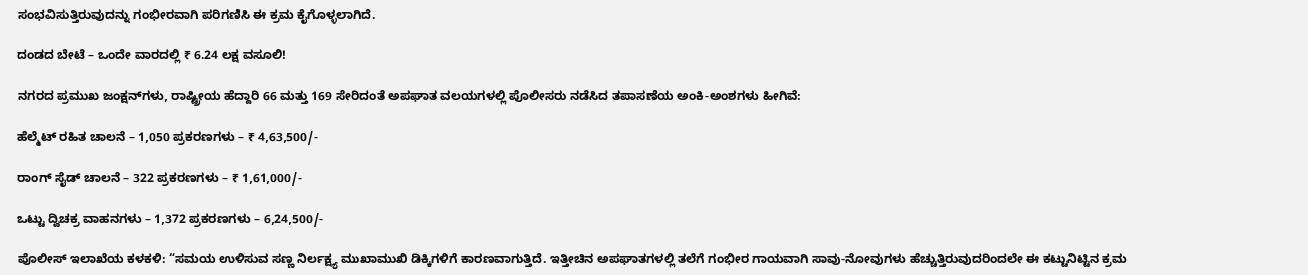ಸಂಭವಿಸುತ್ತಿರುವುದನ್ನು ಗಂಭೀರವಾಗಿ ಪರಿಗಣಿಸಿ ಈ ಕ್ರಮ ಕೈಗೊಳ್ಳಲಾಗಿದೆ.

ದಂಡದ ಬೇಟೆ – ಒಂದೇ ವಾರದಲ್ಲಿ ₹ 6.24 ಲಕ್ಷ ವಸೂಲಿ!

ನಗರದ ಪ್ರಮುಖ ಜಂಕ್ಷನ್‌ಗಳು, ರಾಷ್ಟ್ರೀಯ ಹೆದ್ದಾರಿ 66 ಮತ್ತು 169 ಸೇರಿದಂತೆ ಅಪಘಾತ ವಲಯಗಳಲ್ಲಿ ಪೊಲೀಸರು ನಡೆಸಿದ ತಪಾಸಣೆಯ ಅಂಕಿ-ಅಂಶಗಳು ಹೀಗಿವೆ:

ಹೆಲ್ಮೆಟ್ ರಹಿತ ಚಾಲನೆ – 1,050 ಪ್ರಕರಣಗಳು – ₹ 4,63,500/-

ರಾಂಗ್ ಸೈಡ್ ಚಾಲನೆ – 322 ಪ್ರಕರಣಗಳು – ₹ 1,61,000/-

ಒಟ್ಟು ದ್ವಿಚಕ್ರ ವಾಹನಗಳು – 1,372 ಪ್ರಕರಣಗಳು – 6,24,500/-

ಪೊಲೀಸ್ ಇಲಾಖೆಯ ಕಳಕಳಿ: “ಸಮಯ ಉಳಿಸುವ ಸಣ್ಣ ನಿರ್ಲಕ್ಷ್ಯ ಮುಖಾಮುಖಿ ಡಿಕ್ಕಿಗಳಿಗೆ ಕಾರಣವಾಗುತ್ತಿದೆ. ಇತ್ತೀಚಿನ ಅಪಘಾತಗಳಲ್ಲಿ ತಲೆಗೆ ಗಂಭೀರ ಗಾಯವಾಗಿ ಸಾವು-ನೋವುಗಳು ಹೆಚ್ಚುತ್ತಿರುವುದರಿಂದಲೇ ಈ ಕಟ್ಟುನಿಟ್ಟಿನ ಕ್ರಮ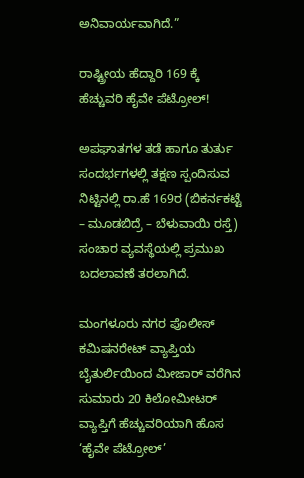ಅನಿವಾರ್ಯವಾಗಿದೆ.”

ರಾಷ್ಟ್ರೀಯ ಹೆದ್ದಾರಿ 169 ಕ್ಕೆ ಹೆಚ್ಚುವರಿ ಹೈವೇ ಪೆಟ್ರೋಲ್!

ಅಪಘಾತಗಳ ತಡೆ ಹಾಗೂ ತುರ್ತು ಸಂದರ್ಭಗಳಲ್ಲಿ ತಕ್ಷಣ ಸ್ಪಂದಿಸುವ ನಿಟ್ಟಿನಲ್ಲಿ ರಾ.ಹೆ 169ರ (ಬಿಕರ್ನಕಟ್ಟೆ – ಮೂಡಬಿದ್ರೆ – ಬೆಳುವಾಯಿ ರಸ್ತೆ) ಸಂಚಾರ ವ್ಯವಸ್ಥೆಯಲ್ಲಿ ಪ್ರಮುಖ ಬದಲಾವಣೆ ತರಲಾಗಿದೆ.

ಮಂಗಳೂರು ನಗರ ಪೊಲೀಸ್ ಕಮಿಷನರೇಟ್ ವ್ಯಾಪ್ತಿಯ ಬೈತುರ್ಲಿಯಿಂದ ಮೀಜಾರ್ ವರೆಗಿನ ಸುಮಾರು 20 ಕಿಲೋಮೀಟರ್ ವ್ಯಾಪ್ತಿಗೆ ಹೆಚ್ಚುವರಿಯಾಗಿ ಹೊಸ ‘ಹೈವೇ ಪೆಟ್ರೋಲ್’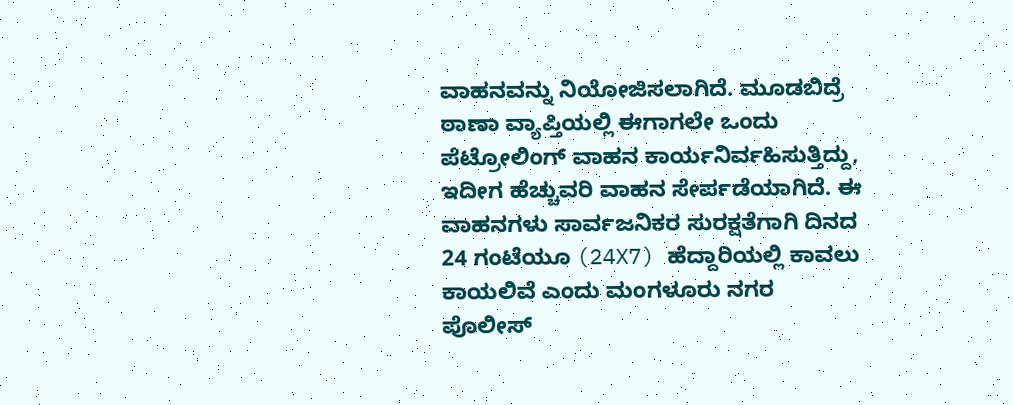ವಾಹನವನ್ನು ನಿಯೋಜಿಸಲಾಗಿದೆ. ಮೂಡಬಿದ್ರೆ ಠಾಣಾ ವ್ಯಾಪ್ತಿಯಲ್ಲಿ ಈಗಾಗಲೇ ಒಂದು ಪೆಟ್ರೋಲಿಂಗ್ ವಾಹನ ಕಾರ್ಯನಿರ್ವಹಿಸುತ್ತಿದ್ದು, ಇದೀಗ ಹೆಚ್ಚುವರಿ ವಾಹನ ಸೇರ್ಪಡೆಯಾಗಿದೆ. ಈ ವಾಹನಗಳು ಸಾರ್ವಜನಿಕರ ಸುರಕ್ಷತೆಗಾಗಿ ದಿನದ 24 ಗಂಟೆಯೂ (24X7) ಹೆದ್ದಾರಿಯಲ್ಲಿ ಕಾವಲು ಕಾಯಲಿವೆ ಎಂದು ಮಂಗಳೂರು ನಗರ ಪೊಲೀಸ್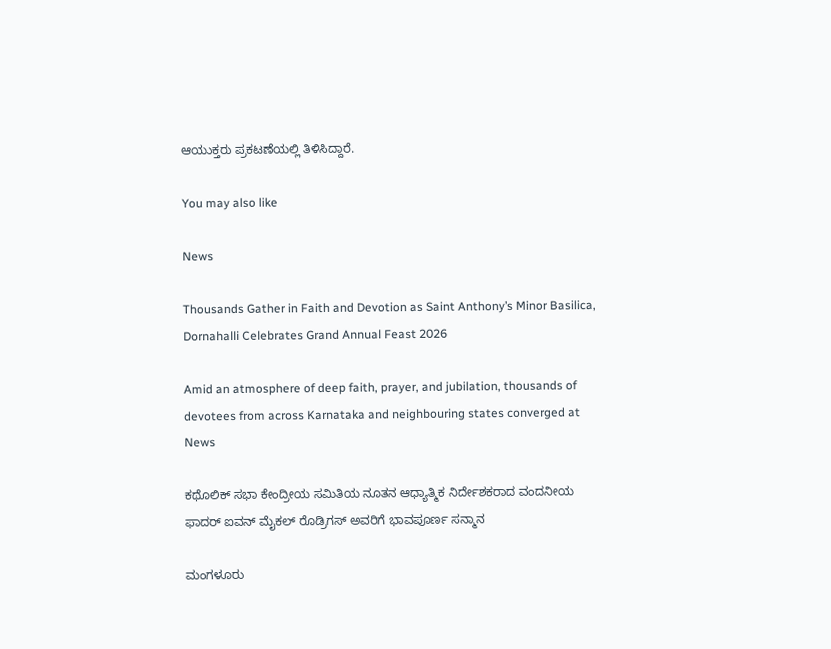ಆಯುಕ್ತರು ಪ್ರಕಟಣೆಯಲ್ಲಿ ತಿಳಿಸಿದ್ದಾರೆ.

You may also like

News

Thousands Gather in Faith and Devotion as Saint Anthony’s Minor Basilica, Dornahalli Celebrates Grand Annual Feast 2026

Amid an atmosphere of deep faith, prayer, and jubilation, thousands of devotees from across Karnataka and neighbouring states converged at
News

ಕಥೊಲಿಕ್ ಸಭಾ ಕೇಂದ್ರೀಯ ಸಮಿತಿಯ ನೂತನ ಆಧ್ಯಾತ್ಮಿಕ ನಿರ್ದೇಶಕರಾದ ವಂದನೀಯ ಫಾದರ್ ಐವನ್ ಮೈಕಲ್ ರೊಡ್ರಿಗಸ್ ಅವರಿಗೆ ಭಾವಪೂರ್ಣ ಸನ್ಮಾನ

ಮಂಗಳೂರು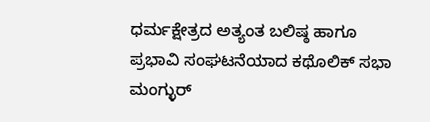ಧರ್ಮಕ್ಷೇತ್ರದ ಅತ್ಯಂತ ಬಲಿಷ್ಠ ಹಾಗೂ ಪ್ರಭಾವಿ ಸಂಘಟನೆಯಾದ ಕಥೊಲಿಕ್ ಸಭಾ ಮಂಗ್ಳುರ್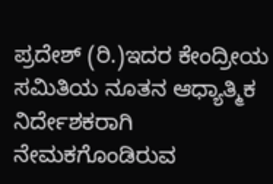ಪ್ರದೇಶ್ (ರಿ.)ಇದರ ಕೇಂದ್ರೀಯ ಸಮಿತಿಯ ನೂತನ ಆಧ್ಯಾತ್ಮಿಕ ನಿರ್ದೇಶಕರಾಗಿ ನೇಮಕಗೊಂಡಿರುವ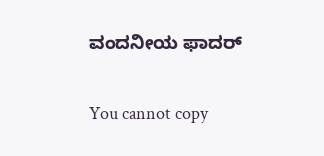ವಂದನೀಯ ಫಾದರ್

You cannot copy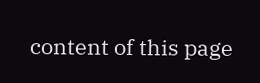content of this page